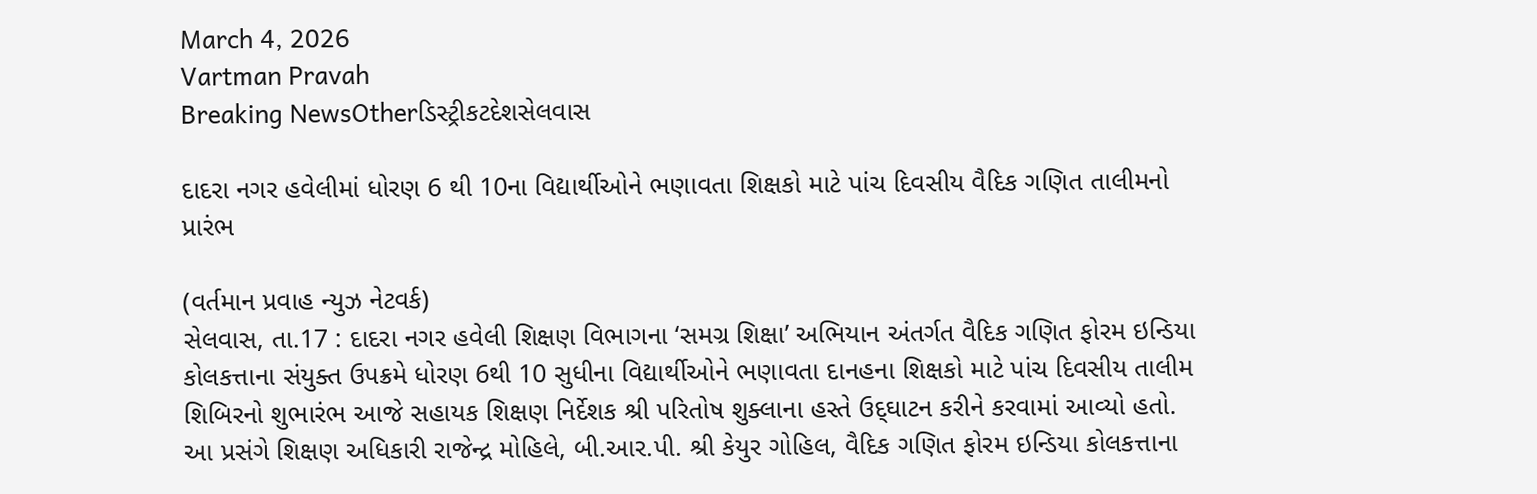March 4, 2026
Vartman Pravah
Breaking NewsOtherડિસ્ટ્રીકટદેશસેલવાસ

દાદરા નગર હવેલીમાં ધોરણ 6 થી 10ના વિદ્યાર્થીઓને ભણાવતા શિક્ષકો માટે પાંચ દિવસીય વૈદિક ગણિત તાલીમનો પ્રારંભ

(વર્તમાન પ્રવાહ ન્‍યુઝ નેટવર્ક)
સેલવાસ, તા.17 : દાદરા નગર હવેલી શિક્ષણ વિભાગના ‘સમગ્ર શિક્ષા’ અભિયાન અંતર્ગત વૈદિક ગણિત ફોરમ ઇન્‍ડિયા કોલકત્તાના સંયુક્‍ત ઉપક્રમે ધોરણ 6થી 10 સુધીના વિદ્યાર્થીઓને ભણાવતા દાનહના શિક્ષકો માટે પાંચ દિવસીય તાલીમ શિબિરનો શુભારંભ આજે સહાયક શિક્ષણ નિર્દેશક શ્રી પરિતોષ શુક્‍લાના હસ્‍તે ઉદ્‌ઘાટન કરીને કરવામાં આવ્‍યો હતો.
આ પ્રસંગે શિક્ષણ અધિકારી રાજેન્‍દ્ર મોહિલે, બી.આર.પી. શ્રી કેયુર ગોહિલ, વૈદિક ગણિત ફોરમ ઇન્‍ડિયા કોલકત્તાના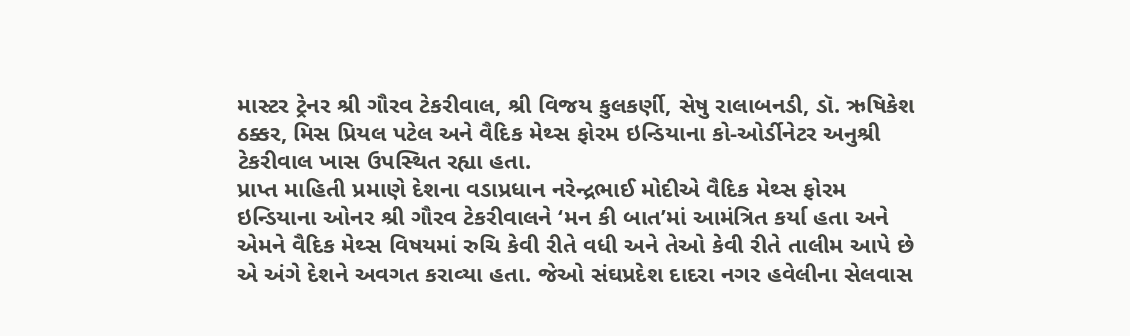માસ્‍ટર ટ્રેનર શ્રી ગૌરવ ટેકરીવાલ, શ્રી વિજય કુલકર્ણી, સેષુ રાલાબનડી, ડૉ. ઋષિકેશ ઠક્કર, મિસ પ્રિયલ પટેલ અને વૈદિક મેથ્‍સ ફોરમ ઇન્‍ડિયાના કો-ઓર્ડીનેટર અનુશ્રી ટેકરીવાલ ખાસ ઉપસ્‍થિત રહ્યા હતા.
પ્રાપ્ત માહિતી પ્રમાણે દેશના વડાપ્રધાન નરેન્‍દ્રભાઈ મોદીએ વૈદિક મેથ્‍સ ફોરમ ઇન્‍ડિયાના ઓનર શ્રી ગૌરવ ટેકરીવાલને ‘મન કી બાત’માં આમંત્રિત કર્યા હતા અને એમને વૈદિક મેથ્‍સ વિષયમાં રુચિ કેવી રીતે વધી અને તેઓ કેવી રીતે તાલીમ આપે છે એ અંગે દેશને અવગત કરાવ્‍યા હતા. જેઓ સંઘપ્રદેશ દાદરા નગર હવેલીના સેલવાસ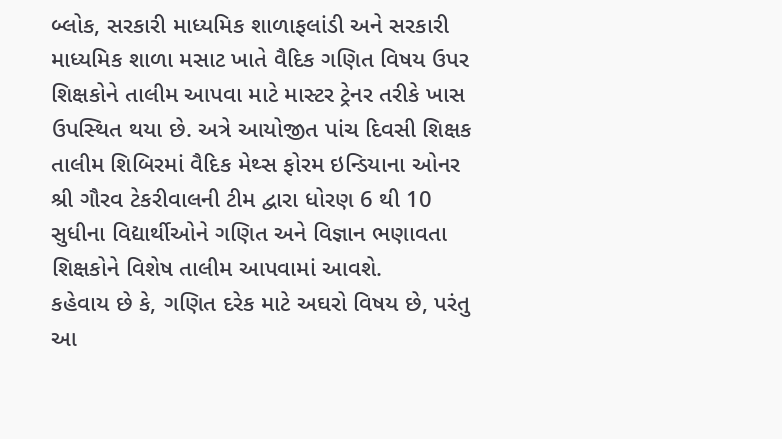બ્‍લોક, સરકારી માધ્‍યમિક શાળાફલાંડી અને સરકારી માધ્‍યમિક શાળા મસાટ ખાતે વૈદિક ગણિત વિષય ઉપર શિક્ષકોને તાલીમ આપવા માટે માસ્‍ટર ટ્રેનર તરીકે ખાસ ઉપસ્‍થિત થયા છે. અત્રે આયોજીત પાંચ દિવસી શિક્ષક તાલીમ શિબિરમાં વૈદિક મેથ્‍સ ફોરમ ઇન્‍ડિયાના ઓનર શ્રી ગૌરવ ટેકરીવાલની ટીમ દ્વારા ધોરણ 6 થી 10 સુધીના વિદ્યાર્થીઓને ગણિત અને વિજ્ઞાન ભણાવતા શિક્ષકોને વિશેષ તાલીમ આપવામાં આવશે.
કહેવાય છે કે, ગણિત દરેક માટે અઘરો વિષય છે, પરંતુ આ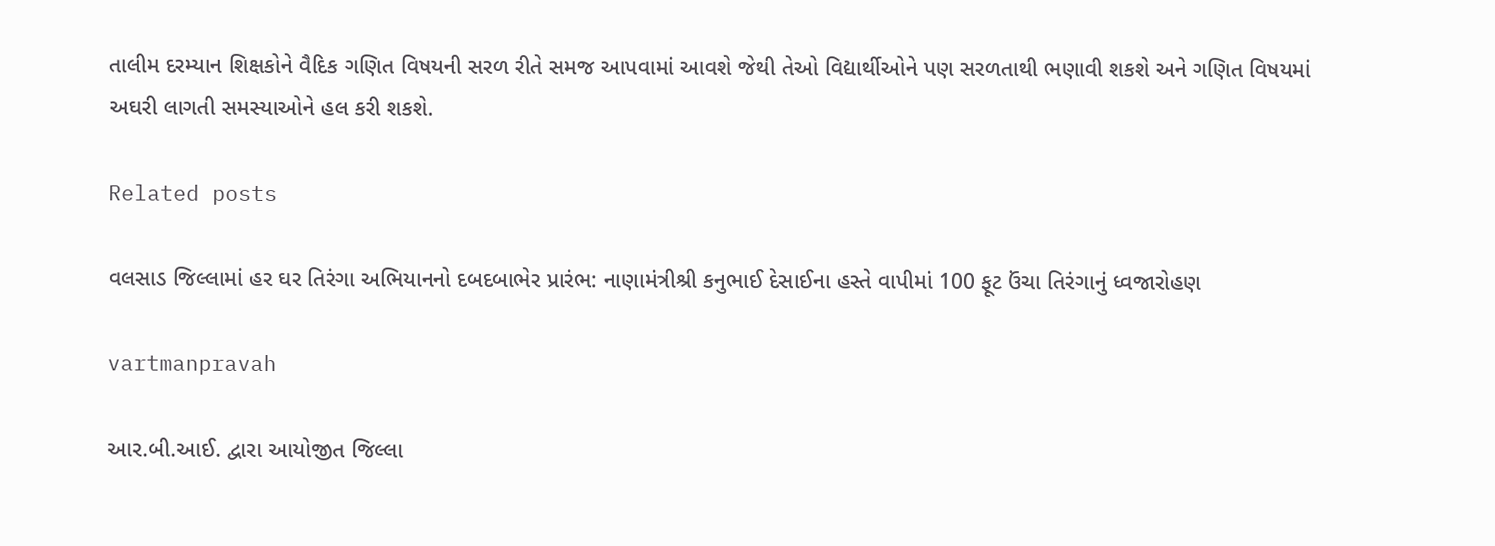તાલીમ દરમ્‍યાન શિક્ષકોને વૈદિક ગણિત વિષયની સરળ રીતે સમજ આપવામાં આવશે જેથી તેઓ વિદ્યાર્થીઓને પણ સરળતાથી ભણાવી શકશે અને ગણિત વિષયમાં અઘરી લાગતી સમસ્‍યાઓને હલ કરી શકશે.

Related posts

વલસાડ જિલ્લામાં હર ઘર તિરંગા અભિયાનનો દબદબાભેર પ્રારંભ: નાણામંત્રીશ્રી કનુભાઈ દેસાઈના હસ્તે વાપીમાં 100 ફૂટ ઉંચા તિરંગાનું ધ્વજારોહણ

vartmanpravah

આર.બી.આઈ. દ્વારા આયોજીત જિલ્લા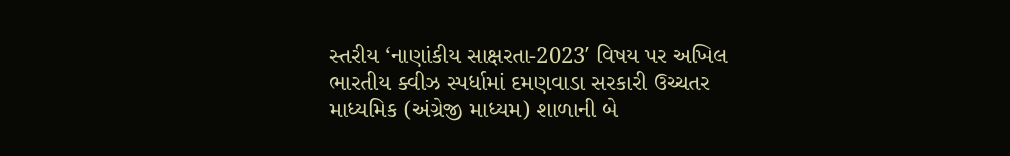સ્‍તરીય ‘નાણાંકીય સાક્ષરતા-2023′ વિષય પર અખિલ ભારતીય ક્‍વીઝ સ્‍પર્ધામાં દમણવાડા સરકારી ઉચ્‍ચતર માધ્‍યમિક (અંગ્રેજી માધ્‍યમ) શાળાની બે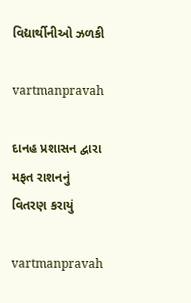વિદ્યાર્થીનીઓ ઝળકી

vartmanpravah

દાનહ પ્રશાસન દ્વારા મફત રાશનનું વિતરણ કરાયું

vartmanpravah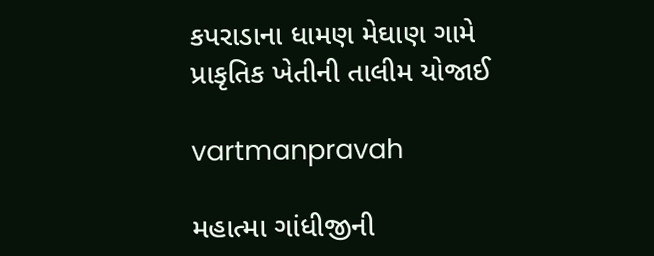કપરાડાના ધામણ મેઘાણ ગામે પ્રાકૃતિક ખેતીની તાલીમ યોજાઈ

vartmanpravah

મહાત્‍મા ગાંધીજીની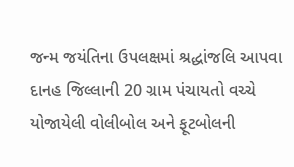જન્‍મ જયંતિના ઉપલક્ષમાં શ્રદ્ધાંજલિ આપવા દાનહ જિલ્લાની 20 ગ્રામ પંચાયતો વચ્‍ચે યોજાયેલી વોલીબોલ અને ફૂટબોલની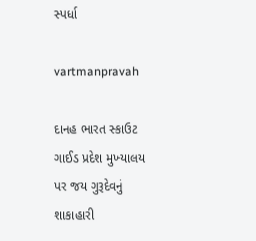સ્‍પર્ધા

vartmanpravah

દાનહ ભારત સ્‍કાઉટ ગાઈડ પ્રદેશ મુખ્‍યાલય પર જય ગુરૂદેવનું શાકાહારી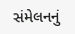સંમેલનનું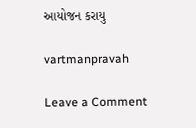આયોજન કરાયુ

vartmanpravah

Leave a Comment